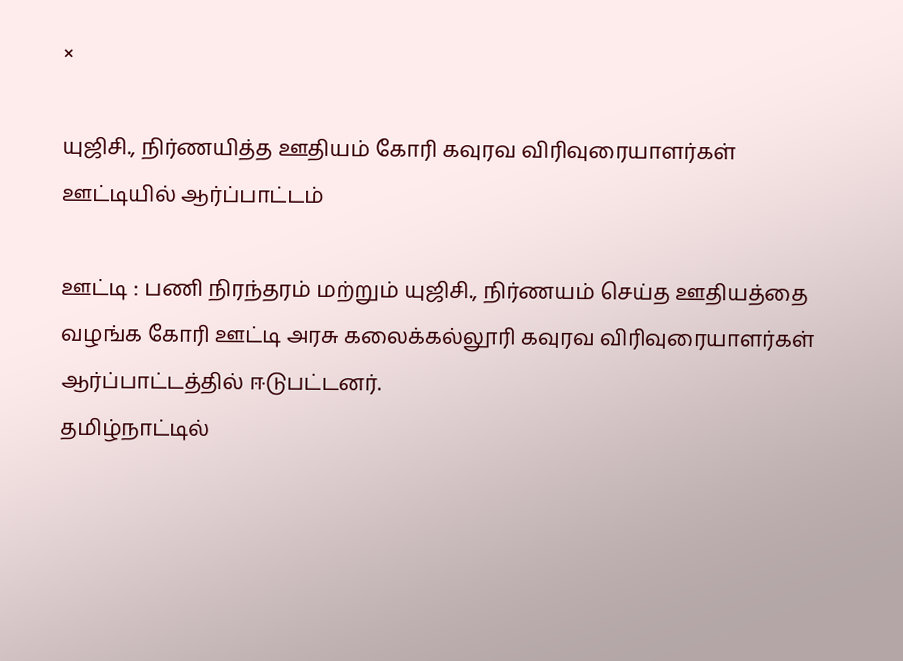×

யுஜிசி., நிர்ணயித்த ஊதியம் கோரி கவுரவ விரிவுரையாளர்கள் ஊட்டியில் ஆர்ப்பாட்டம்

ஊட்டி : பணி நிரந்தரம் மற்றும் யுஜிசி., நிர்ணயம் செய்த ஊதியத்தை வழங்க கோரி ஊட்டி அரசு கலைக்கல்லூரி கவுரவ விரிவுரையாளர்கள் ஆர்ப்பாட்டத்தில் ஈடுபட்டனர்.
தமிழ்நாட்டில்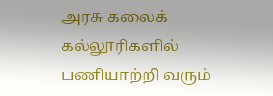அரசு கலைக் கல்லூரிகளில் பணியாற்றி வரும்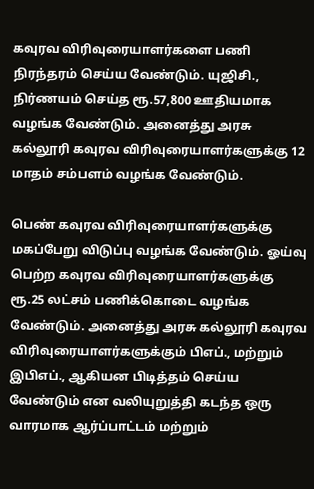கவுரவ விரிவுரையாளர்களை பணி நிரந்தரம் செய்ய வேண்டும். யுஜிசி., நிர்ணயம் செய்த ரூ.57,800 ஊதியமாக வழங்க வேண்டும். அனைத்து அரசு கல்லூரி கவுரவ விரிவுரையாளர்களுக்கு 12 மாதம் சம்பளம் வழங்க வேண்டும்.

பெண் கவுரவ விரிவுரையாளர்களுக்கு மகப்பேறு விடுப்பு வழங்க வேண்டும். ஓய்வு பெற்ற கவுரவ விரிவுரையாளர்களுக்கு ரூ.25 லட்சம் பணிக்கொடை வழங்க வேண்டும். அனைத்து அரசு கல்லூரி கவுரவ விரிவுரையாளர்களுக்கும் பிஎப்., மற்றும் இபிஎப்., ஆகியன பிடித்தம் செய்ய வேண்டும் என வலியுறுத்தி கடந்த ஒரு வாரமாக ஆர்ப்பாட்டம் மற்றும்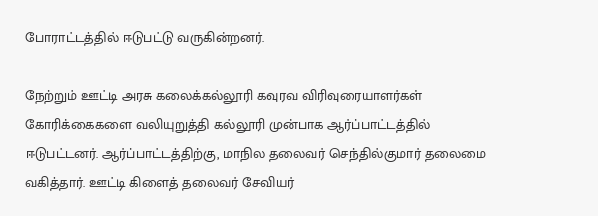போராட்டத்தில் ஈடுபட்டு வருகின்றனர்.

நேற்றும் ஊட்டி அரசு கலைக்கல்லூரி கவுரவ விரிவுரையாளர்கள் கோரிக்கைகளை வலியுறுத்தி கல்லூரி முன்பாக ஆர்ப்பாட்டத்தில் ஈடுபட்டனர். ஆர்ப்பாட்டத்திற்கு, மாநில தலைவர் செந்தில்குமார் தலைமை வகித்தார். ஊட்டி கிளைத் தலைவர் சேவியர்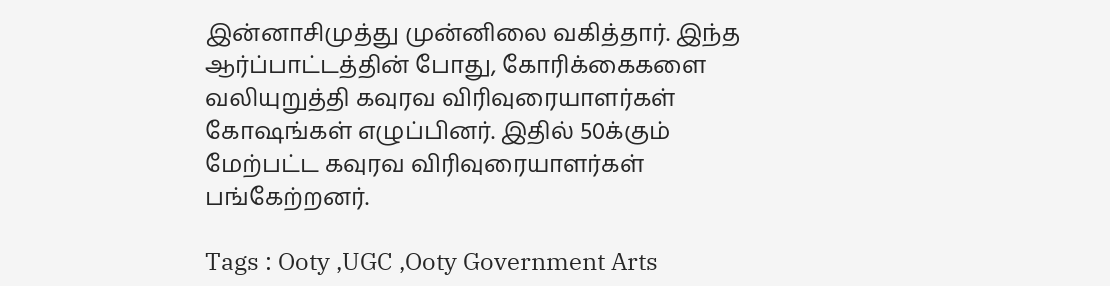இன்னாசிமுத்து முன்னிலை வகித்தார். இந்த ஆர்ப்பாட்டத்தின் போது, கோரிக்கைகளை வலியுறுத்தி கவுரவ விரிவுரையாளர்கள் கோஷங்கள் எழுப்பினர். இதில் 50க்கும் மேற்பட்ட கவுரவ விரிவுரையாளர்கள் பங்கேற்றனர்.

Tags : Ooty ,UGC ,Ooty Government Arts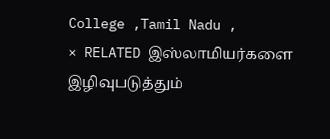College ,Tamil Nadu ,
× RELATED இஸ்லாமியர்களை இழிவுபடுத்தும்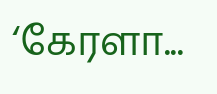‘கேரளா...